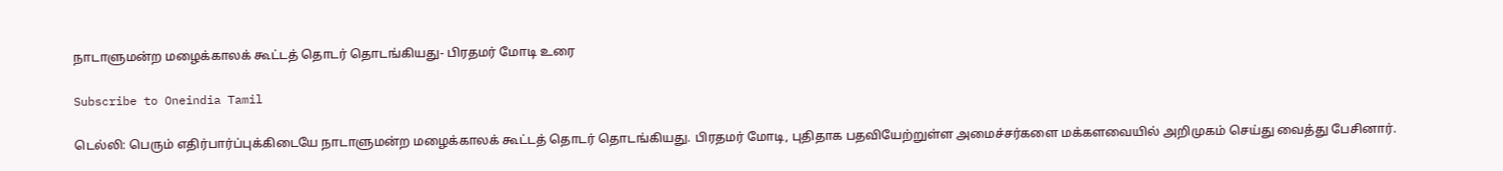நாடாளுமன்ற மழைக்காலக் கூட்டத் தொடர் தொடங்கியது- பிரதமர் மோடி உரை

Subscribe to Oneindia Tamil

டெல்லி: பெரும் எதிர்பார்ப்புக்கிடையே நாடாளுமன்ற மழைக்காலக் கூட்டத் தொடர் தொடங்கியது. பிரதமர் மோடி, புதிதாக பதவியேற்றுள்ள அமைச்சர்களை மக்களவையில் அறிமுகம் செய்து வைத்து பேசினார்.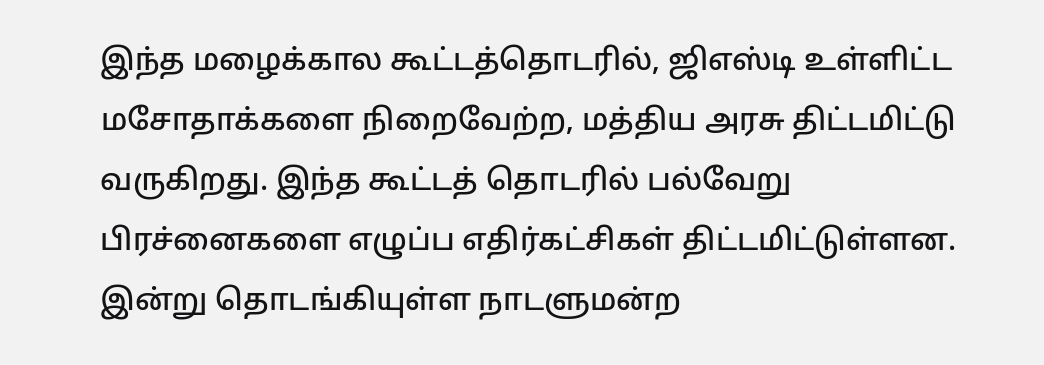இந்த மழைக்கால கூட்டத்தொடரில், ஜிஎஸ்டி உள்ளிட்ட மசோதாக்களை நிறைவேற்ற, மத்திய அரசு திட்டமிட்டு வருகிறது. இந்த கூட்டத் தொடரில் பல்வேறு பிரச்னைகளை எழுப்ப எதிர்கட்சிகள் திட்டமிட்டுள்ளன. இன்று தொடங்கியுள்ள நாடளுமன்ற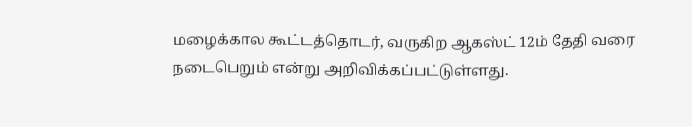மழைக்கால கூட்டத்தொடர், வருகிற ஆகஸ்ட் 12ம் தேதி வரை நடைபெறும் என்று அறிவிக்கப்பட்டுள்ளது.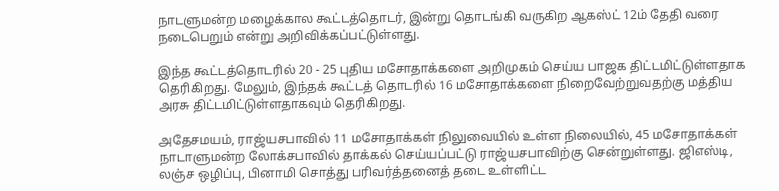நாடளுமன்ற மழைக்கால கூட்டத்தொடர், இன்று தொடங்கி வருகிற ஆகஸ்ட் 12ம் தேதி வரை நடைபெறும் என்று அறிவிக்கப்பட்டுள்ளது.

இந்த கூட்டத்தொடரில் 20 - 25 புதிய மசோதாக்களை அறிமுகம் செய்ய பாஜக திட்டமிட்டுள்ளதாக தெரிகிறது. மேலும், இந்தக் கூட்டத் தொடரில் 16 மசோதாக்களை நிறைவேற்றுவதற்கு மத்திய அரசு திட்டமிட்டுள்ளதாகவும் தெரிகிறது.

அதேசமயம், ராஜ்யசபாவில் 11 மசோதாக்கள் நிலுவையில் உள்ள நிலையில், 45 மசோதாக்கள் நாடாளுமன்ற லோக்சபாவில் தாக்கல் செய்யப்பட்டு ராஜ்யசபாவிற்கு சென்றுள்ளது. ஜிஎஸ்டி, லஞ்ச ஒழிப்பு, பினாமி சொத்து பரிவர்த்தனைத் தடை உள்ளிட்ட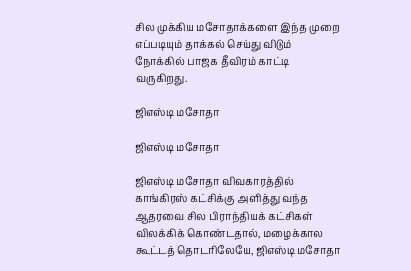சில முக்கிய மசோதாக்களை இந்த முறை எப்படியும் தாக்கல் செய்து விடும் நோக்கில் பாஜக தீவிரம் காட்டி வருகிறது.

ஜிஎஸ்டி மசோதா

ஜிஎஸ்டி மசோதா

ஜிஎஸ்டி மசோதா விவகாரத்தில் காங்கிரஸ் கட்சிக்கு அளித்து வந்த ஆதரவை சில பிராந்தியக் கட்சிகள் விலக்கிக் கொண்டதால், மழைக்கால கூட்டத் தொடரிலேயே, ஜிஎஸ்டி மசோதா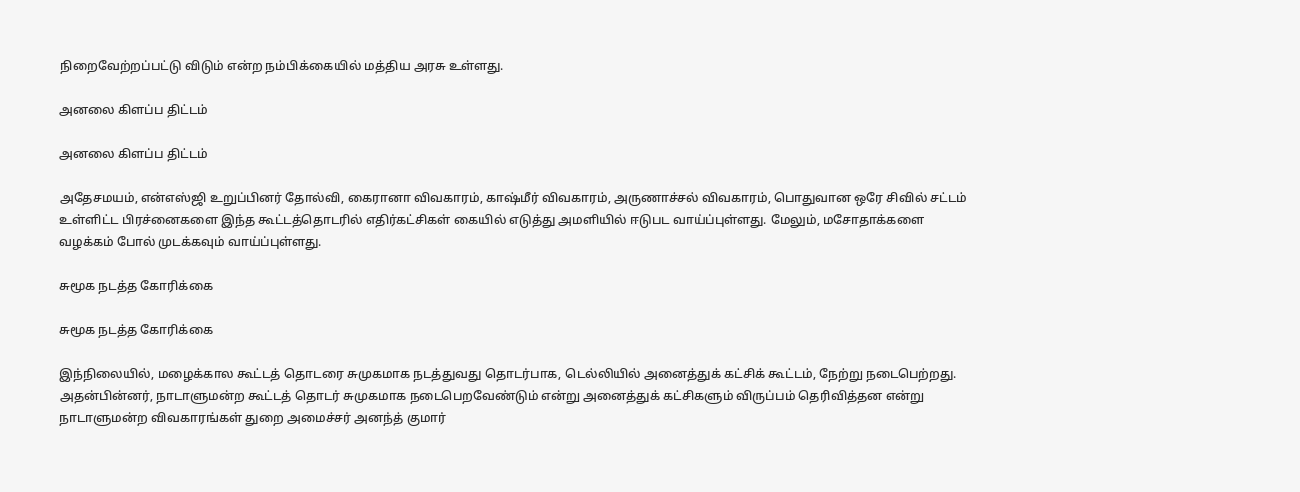நிறைவேற்றப்பட்டு விடும் என்ற நம்பிக்கையில் மத்திய அரசு உள்ளது.

அனலை கிளப்ப திட்டம்

அனலை கிளப்ப திட்டம்

அதேசமயம், என்எஸ்ஜி உறுப்பினர் தோல்வி, கைரானா விவகாரம், காஷ்மீர் விவகாரம், அருணாச்சல் விவகாரம், பொதுவான ஒரே சிவில் சட்டம் உள்ளிட்ட பிரச்னைகளை இந்த கூட்டத்தொடரில் எதிர்கட்சிகள் கையில் எடுத்து அமளியில் ஈடுபட வாய்ப்புள்ளது. மேலும், மசோதாக்களை வழக்கம் போல் முடக்கவும் வாய்ப்புள்ளது.

சுமூக நடத்த கோரிக்கை

சுமூக நடத்த கோரிக்கை

இந்நிலையில், மழைக்கால கூட்டத் தொடரை சுமுகமாக நடத்துவது தொடர்பாக, டெல்லியில் அனைத்துக் கட்சிக் கூட்டம், நேற்று நடைபெற்றது. அதன்பின்னர், நாடாளுமன்ற கூட்டத் தொடர் சுமுகமாக நடைபெறவேண்டும் என்று அனைத்துக் கட்சிகளும் விருப்பம் தெரிவித்தன என்று நாடாளுமன்ற விவகாரங்கள் துறை அமைச்சர் அனந்த் குமார்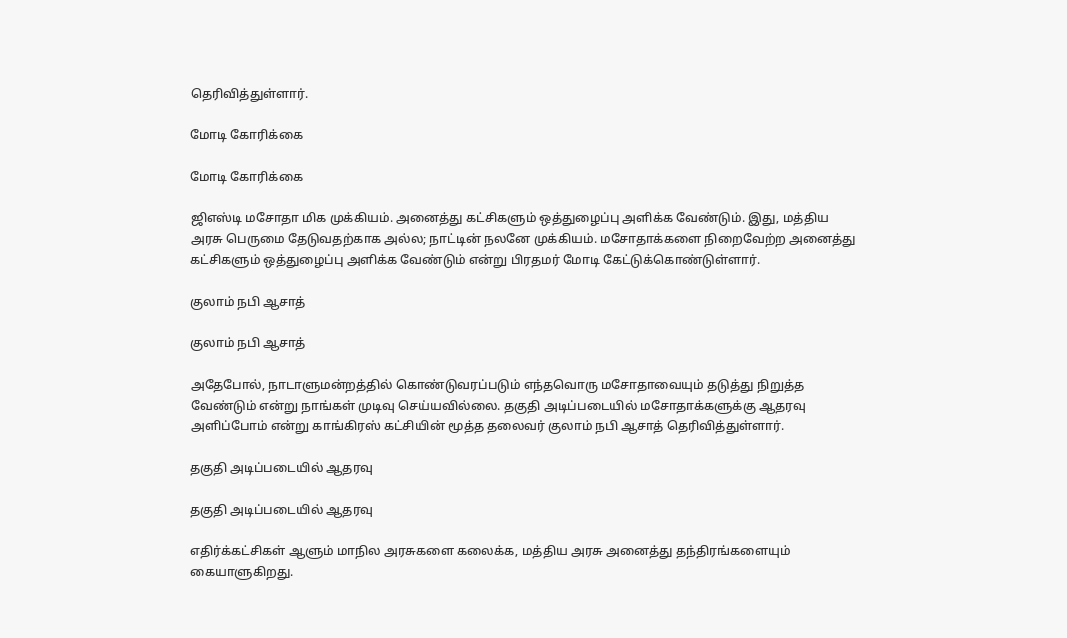தெரிவித்துள்ளார்.

மோடி கோரிக்கை

மோடி கோரிக்கை

ஜிஎஸ்டி மசோதா மிக முக்கியம். அனைத்து கட்சிகளும் ஒத்துழைப்பு அளிக்க வேண்டும். இது, மத்திய அரசு பெருமை தேடுவதற்காக அல்ல; நாட்டின் நலனே முக்கியம். மசோதாக்களை நிறைவேற்ற அனைத்து கட்சிகளும் ஒத்துழைப்பு அளிக்க வேண்டும் என்று பிரதமர் மோடி கேட்டுக்கொண்டுள்ளார்.

குலாம் நபி ஆசாத்

குலாம் நபி ஆசாத்

அதேபோல், நாடாளுமன்றத்தில் கொண்டுவரப்படும் எந்தவொரு மசோதாவையும் தடுத்து நிறுத்த வேண்டும் என்று நாங்கள் முடிவு செய்யவில்லை. தகுதி அடிப்படையில் மசோதாக்களுக்கு ஆதரவு அளிப்போம் என்று காங்கிரஸ் கட்சியின் மூத்த தலைவர் குலாம் நபி ஆசாத் தெரிவித்துள்ளார்.

தகுதி அடிப்படையில் ஆதரவு

தகுதி அடிப்படையில் ஆதரவு

எதிர்க்கட்சிகள் ஆளும் மாநில அரசுகளை கலைக்க, மத்திய அரசு அனைத்து தந்திரங்களையும் கையாளுகிறது.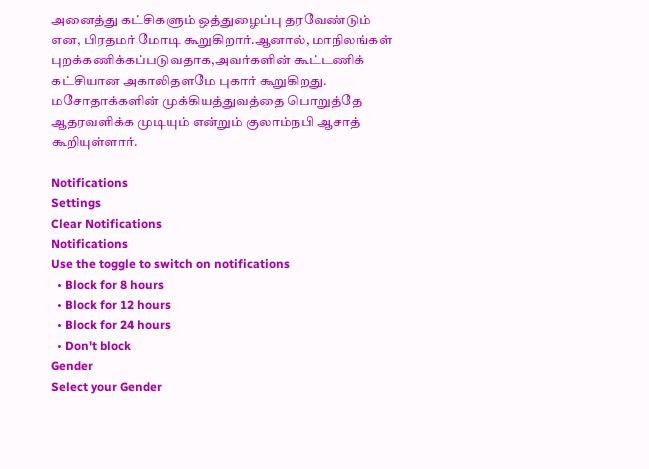அனைத்து கட்சிகளும் ஒத்துழைப்பு தரவேண்டும் என, பிரதமர் மோடி கூறுகிறார்.ஆனால், மாநிலங்கள் புறக்கணிக்கப்படுவதாக,அவர்களின் கூட்டணிக் கட்சியான அகாலிதளமே புகார் கூறுகிறது. மசோதாக்களின் முக்கியத்துவத்தை பொறுத்தே ஆதரவளிக்க முடியும் என்றும் குலாம்நபி ஆசாத் கூறியுள்ளார்.

Notifications
Settings
Clear Notifications
Notifications
Use the toggle to switch on notifications
  • Block for 8 hours
  • Block for 12 hours
  • Block for 24 hours
  • Don't block
Gender
Select your Gender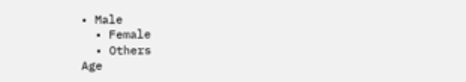• Male
  • Female
  • Others
Age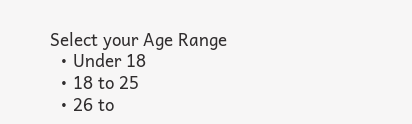Select your Age Range
  • Under 18
  • 18 to 25
  • 26 to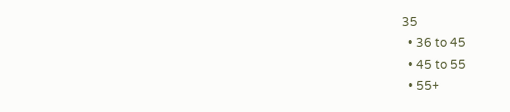35
  • 36 to 45
  • 45 to 55
  • 55+